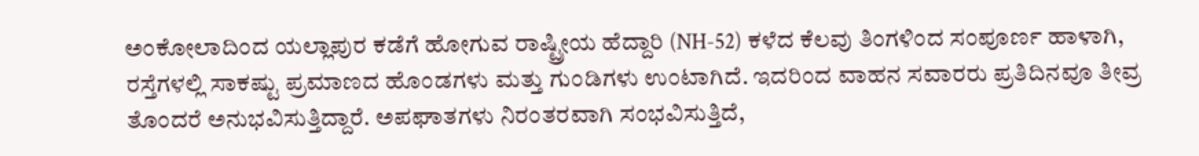ಅಂಕೋಲಾದಿಂದ ಯಲ್ಲಾಪುರ ಕಡೆಗೆ ಹೋಗುವ ರಾಷ್ಟ್ರೀಯ ಹೆದ್ದಾರಿ (NH-52) ಕಳೆದ ಕೆಲವು ತಿಂಗಳಿಂದ ಸಂಪೂರ್ಣ ಹಾಳಾಗಿ, ರಸ್ತೆಗಳಲ್ಲಿ ಸಾಕಷ್ಟು ಪ್ರಮಾಣದ ಹೊಂಡಗಳು ಮತ್ತು ಗುಂಡಿಗಳು ಉಂಟಾಗಿದೆ. ಇದರಿಂದ ವಾಹನ ಸವಾರರು ಪ್ರತಿದಿನವೂ ತೀವ್ರ ತೊಂದರೆ ಅನುಭವಿಸುತ್ತಿದ್ದಾರೆ. ಅಪಘಾತಗಳು ನಿರಂತರವಾಗಿ ಸಂಭವಿಸುತ್ತಿದೆ,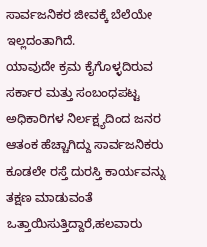ಸಾರ್ವಜನಿಕರ ಜೀವಕ್ಕೆ ಬೆಲೆಯೇ ಇಲ್ಲದಂತಾಗಿದೆ.
ಯಾವುದೇ ಕ್ರಮ ಕೈಗೊಳ್ಳದಿರುವ ಸರ್ಕಾರ ಮತ್ತು ಸಂಬಂಧಪಟ್ಟ ಅಧಿಕಾರಿಗಳ ನಿರ್ಲಕ್ಷ್ಯದಿಂದ ಜನರ ಆತಂಕ ಹೆಚ್ಚಾಗಿದ್ದು ಸಾರ್ವಜನಿಕರು ಕೂಡಲೇ ರಸ್ತೆ ದುರಸ್ತಿ ಕಾರ್ಯವನ್ನು ತಕ್ಷಣ ಮಾಡುವಂತೆ ಒತ್ತಾಯಿಸುತ್ತಿದ್ದಾರೆ,ಹಲವಾರು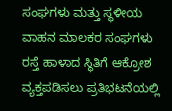ಸಂಘಗಳು ಮತ್ತು ಸ್ಥಳೀಯ ವಾಹನ ಮಾಲಕರ ಸಂಘಗಳು ರಸ್ತೆ ಹಾಳಾದ ಸ್ಥಿತಿಗೆ ಆಕ್ರೋಶ ವ್ಯಕ್ತಪಡಿಸಲು ಪ್ರತಿಭಟನೆಯಲ್ಲಿ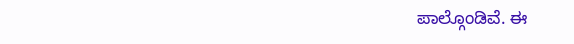ಪಾಲ್ಗೊಂಡಿವೆ. ಈ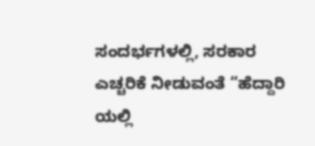ಸಂದರ್ಭಗಳಲ್ಲಿ, ಸರಕಾರ ಎಚ್ಚರಿಕೆ ನೀಡುವಂತೆ “ಹೆದ್ದಾರಿ ಯಲ್ಲಿ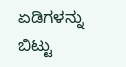ಏಡಿಗಳನ್ನು ಬಿಟ್ಟು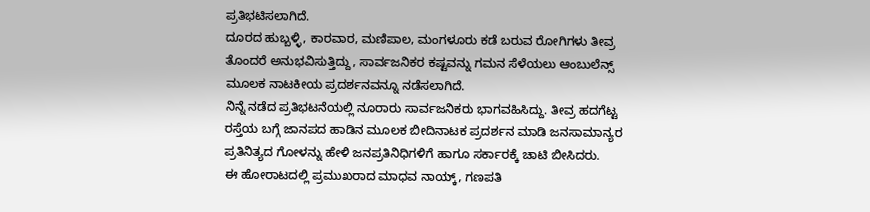ಪ್ರತಿಭಟಿಸಲಾಗಿದೆ.
ದೂರದ ಹುಬ್ಬಳ್ಳಿ, ಕಾರವಾರ, ಮಣಿಪಾಲ, ಮಂಗಳೂರು ಕಡೆ ಬರುವ ರೋಗಿಗಳು ತೀವ್ರ ತೊಂದರೆ ಅನುಭವಿಸುತ್ತಿದ್ದು, ಸಾರ್ವಜನಿಕರ ಕಷ್ಟವನ್ನು ಗಮನ ಸೆಳೆಯಲು ಆಂಬುಲೆನ್ಸ್ ಮೂಲಕ ನಾಟಕೀಯ ಪ್ರದರ್ಶನವನ್ನೂ ನಡೆಸಲಾಗಿದೆ.
ನಿನ್ನೆ ನಡೆದ ಪ್ರತಿಭಟನೆಯಲ್ಲಿ ನೂರಾರು ಸಾರ್ವಜನಿಕರು ಭಾಗವಹಿಸಿದ್ದು. ತೀವ್ರ ಹದಗೆಟ್ಟ ರಸ್ತೆಯ ಬಗ್ಗೆ ಜಾನಪದ ಹಾಡಿನ ಮೂಲಕ ಬೀದಿನಾಟಕ ಪ್ರದರ್ಶನ ಮಾಡಿ ಜನಸಾಮಾನ್ಯರ ಪ್ರತಿನಿತ್ಯದ ಗೋಳನ್ನು ಹೇಳಿ ಜನಪ್ರತಿನಿಧಿಗಳಿಗೆ ಹಾಗೂ ಸರ್ಕಾರಕ್ಕೆ ಚಾಟಿ ಬೀಸಿದರು.
ಈ ಹೋರಾಟದಲ್ಲಿ ಪ್ರಮುಖರಾದ ಮಾಧವ ನಾಯ್ಕ್, ಗಣಪತಿ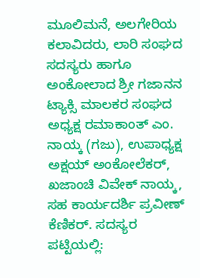ಮೂಲಿಮನೆ, ಅಲಗೇರಿಯ ಕಲಾವಿದರು, ಲಾರಿ ಸಂಘದ ಸದಸ್ಯರು ಹಾಗೂ ಅಂಕೋಲಾದ ಶ್ರೀ ಗಜಾನನ ಟ್ಯಾಕ್ಸಿ ಮಾಲಕರ ಸಂಘದ ಅಧ್ಯಕ್ಷ ರಮಾಕಾಂತ್ ಎಂ. ನಾಯ್ಕ (ಗಜು), ಉಪಾಧ್ಯಕ್ಷ ಅಕ್ಷಯ್ ಅಂಕೋಲೆಕರ್, ಖಜಾಂಚಿ ವಿವೇಕ್ ನಾಯ್ಕ, ಸಹ ಕಾರ್ಯದರ್ಶಿ ಪ್ರವೀಣ್ ಕೆಣಿಕರ್. ಸದಸ್ಯರ ಪಟ್ಟಿಯಲ್ಲಿ: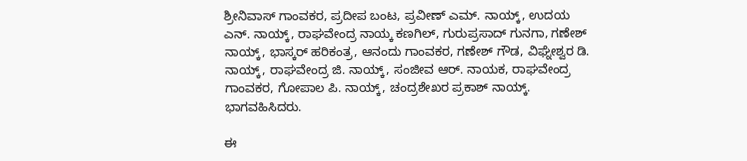ಶ್ರೀನಿವಾಸ್ ಗಾಂವಕರ, ಪ್ರದೀಪ ಬಂಟ, ಪ್ರವೀಣ್ ಎಮ್. ನಾಯ್ಕ್, ಉದಯ ಎನ್. ನಾಯ್ಕ್, ರಾಘವೇಂದ್ರ ನಾಯ್ಕ ಕಣಗಿಲ್, ಗುರುಪ್ರಸಾದ್ ಗುನಗಾ, ಗಣೇಶ್ ನಾಯ್ಕ್, ಭಾಸ್ಕರ್ ಹರಿಕಂತ್ರ, ಆನಂದು ಗಾಂವಕರ, ಗಣೇಶ್ ಗೌಡ, ವಿಘ್ನೇಶ್ವರ ಡಿ. ನಾಯ್ಕ್, ರಾಘವೇಂದ್ರ ಜಿ. ನಾಯ್ಕ್, ಸಂಜೀವ ಆರ್. ನಾಯಕ, ರಾಘವೇಂದ್ರ ಗಾಂವಕರ, ಗೋಪಾಲ ಪಿ. ನಾಯ್ಕ್, ಚಂದ್ರಶೇಖರ ಪ್ರಕಾಶ್ ನಾಯ್ಕ್. ಭಾಗವಹಿಸಿದರು.

ಈ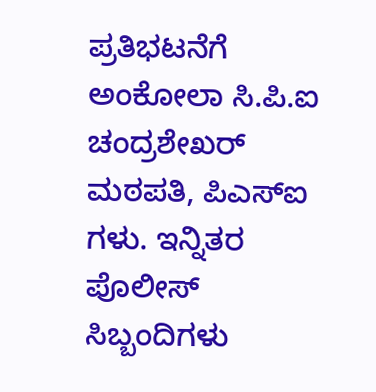ಪ್ರತಿಭಟನೆಗೆ ಅಂಕೋಲಾ ಸಿ.ಪಿ.ಐ ಚಂದ್ರಶೇಖರ್ ಮಠಪತಿ, ಪಿಎಸ್ಐ ಗಳು. ಇನ್ನಿತರ ಪೊಲೀಸ್ ಸಿಬ್ಬಂದಿಗಳು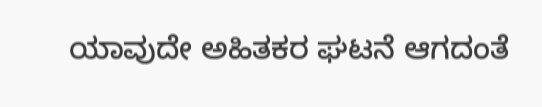ಯಾವುದೇ ಅಹಿತಕರ ಘಟನೆ ಆಗದಂತೆ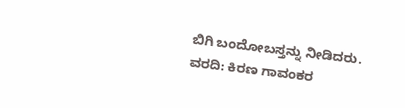ಬಿಗಿ ಬಂದೋಬಸ್ತನ್ನು ನೀಡಿದರು.
ವರದಿ: ಕಿರಣ ಗಾವಂಕರ